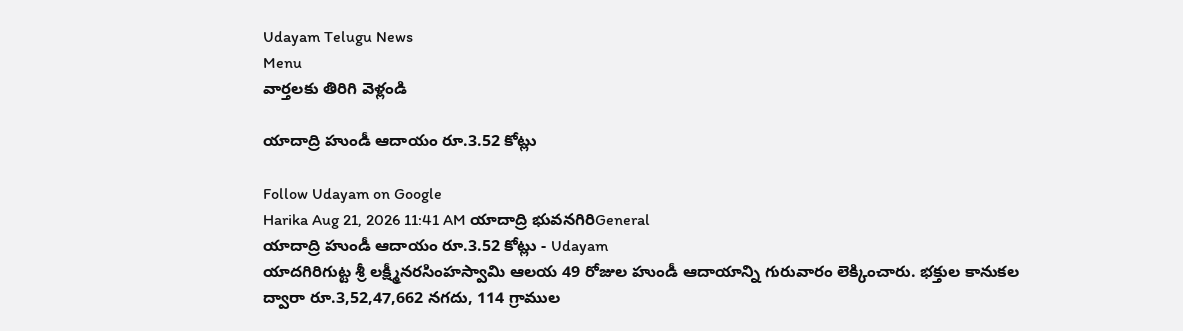Udayam Telugu News
Menu
వార్తలకు తిరిగి వెళ్లండి

యాదాద్రి హుండీ ఆదాయం రూ.3.52 కోట్లు

Follow Udayam on Google
Harika Aug 21, 2026 11:41 AM యాదాద్రి భువనగిరిGeneral
యాదాద్రి హుండీ ఆదాయం రూ.3.52 కోట్లు - Udayam
యాదగిరిగుట్ట శ్రీ లక్ష్మీనరసింహస్వామి ఆలయ 49 రోజుల హుండీ ఆదాయాన్ని గురువారం లెక్కించారు. భక్తుల కానుకల ద్వారా రూ.3,52,47,662 నగదు, 114 గ్రాముల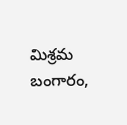మిశ్రమ బంగారం,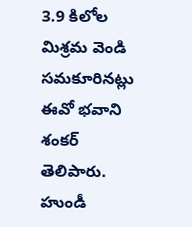3.9 కిలోల మిశ్రమ వెండి సమకూరినట్లు ఈవో భవాని శంకర్‌ తెలిపారు. హుండీ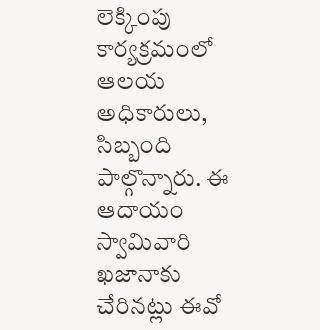లెక్కింపు కార్యక్రమంలో ఆలయ అధికారులు, సిబ్బంది పాల్గొన్నారు. ఈ ఆదాయం స్వామివారి ఖజానాకు చేరినట్లు ఈవో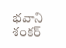భవాని శంకర్‌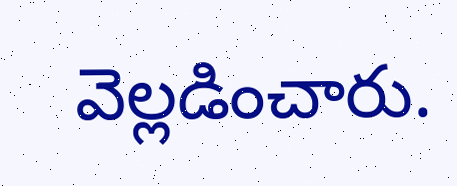వెల్లడించారు.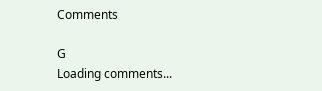Comments

G
Loading comments...